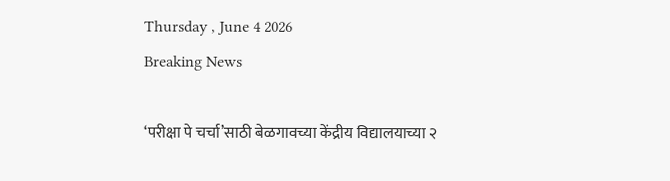Thursday , June 4 2026
Breaking News

‘परीक्षा पे चर्चा’साठी बेळगावच्या केंद्रीय विद्यालयाच्या २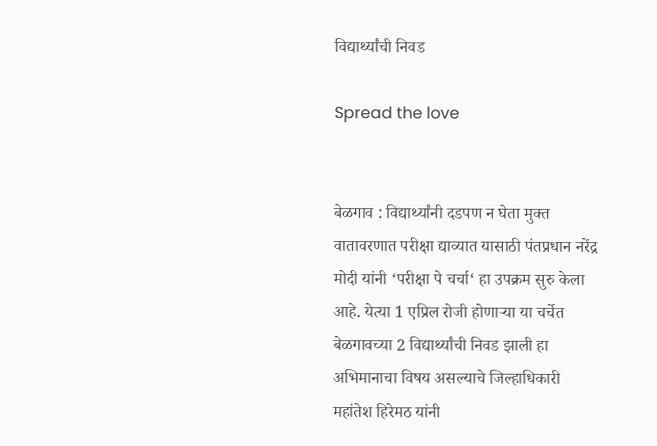विद्यार्थ्यांची निवड

Spread the love


बेळगाव : विद्यार्थ्यांनी दडपण न घेता मुक्त वातावरणात परीक्षा द्याव्यात यासाठी पंतप्रधान नरेंद्र मोदी यांनी ‘परीक्षा पे चर्चा‘ हा उपक्रम सुरु केला आहे. येत्या 1 एप्रिल रोजी होणाऱ्या या चर्चेत बेळगावच्या 2 विद्यार्थ्यांची निवड झाली हा अभिमानाचा विषय असल्याचे जिल्हाधिकारी महांतेश हिरेमठ यांनी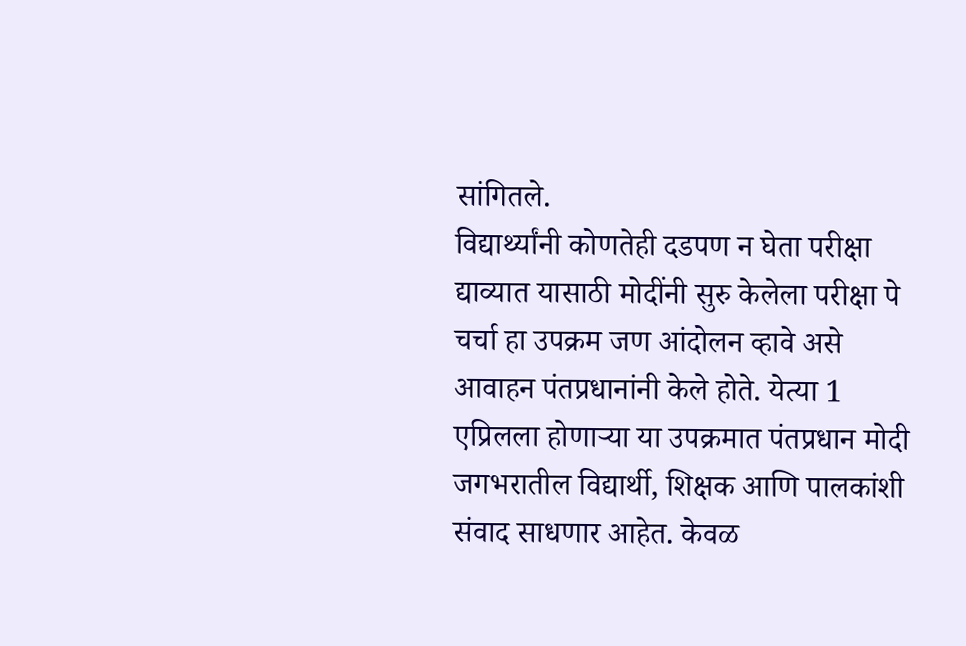सांगितले.
विद्यार्थ्यांनी कोणतेही दडपण न घेता परीक्षा द्याव्यात यासाठी मोदींनी सुरु केलेला परीक्षा पे चर्चा हा उपक्रम जण आंदोलन व्हावे असे आवाहन पंतप्रधानांनी केले होते. येत्या 1 एप्रिलला होणाऱ्या या उपक्रमात पंतप्रधान मोदी जगभरातील विद्यार्थी, शिक्षक आणि पालकांशी संवाद साधणार आहेत. केवळ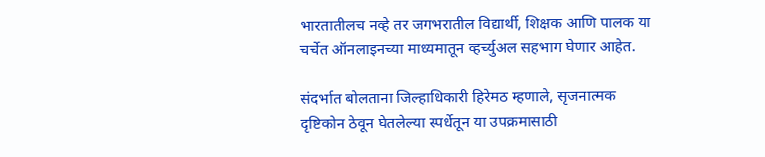भारतातीलच नव्हे तर जगभरातील विद्यार्थी, शिक्षक आणि पालक या चर्चेत ऑनलाइनच्या माध्यमातून व्हर्च्युअल सहभाग घेणार आहेत.

संदर्भात बोलताना जिल्हाधिकारी हिरेमठ म्हणाले, सृजनात्मक दृष्टिकोन ठेवून घेतलेल्या स्पर्धेतून या उपक्रमासाठी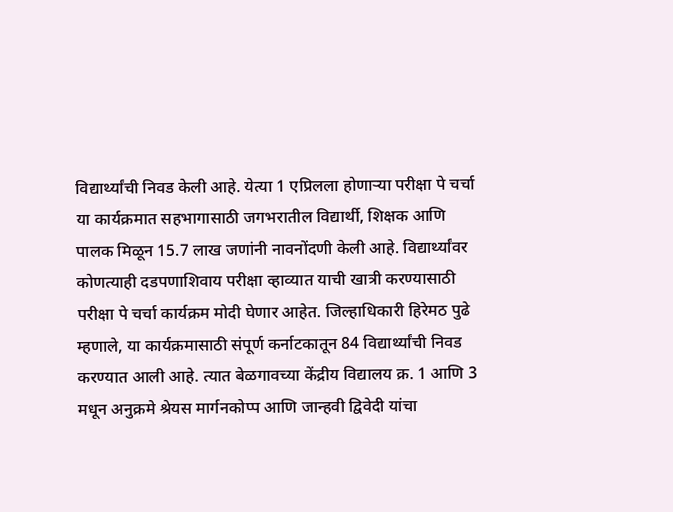विद्यार्थ्यांची निवड केली आहे. येत्या 1 एप्रिलला होणाऱ्या परीक्षा पे चर्चा या कार्यक्रमात सहभागासाठी जगभरातील विद्यार्थी, शिक्षक आणि पालक मिळून 15.7 लाख जणांनी नावनोंदणी केली आहे. विद्यार्थ्यांवर कोणत्याही दडपणाशिवाय परीक्षा व्हाव्यात याची खात्री करण्यासाठी परीक्षा पे चर्चा कार्यक्रम मोदी घेणार आहेत. जिल्हाधिकारी हिरेमठ पुढे म्हणाले, या कार्यक्रमासाठी संपूर्ण कर्नाटकातून 84 विद्यार्थ्यांची निवड करण्यात आली आहे. त्यात बेळगावच्या केंद्रीय विद्यालय क्र. 1 आणि 3 मधून अनुक्रमे श्रेयस मार्गनकोप्प आणि जान्हवी द्विवेदी यांचा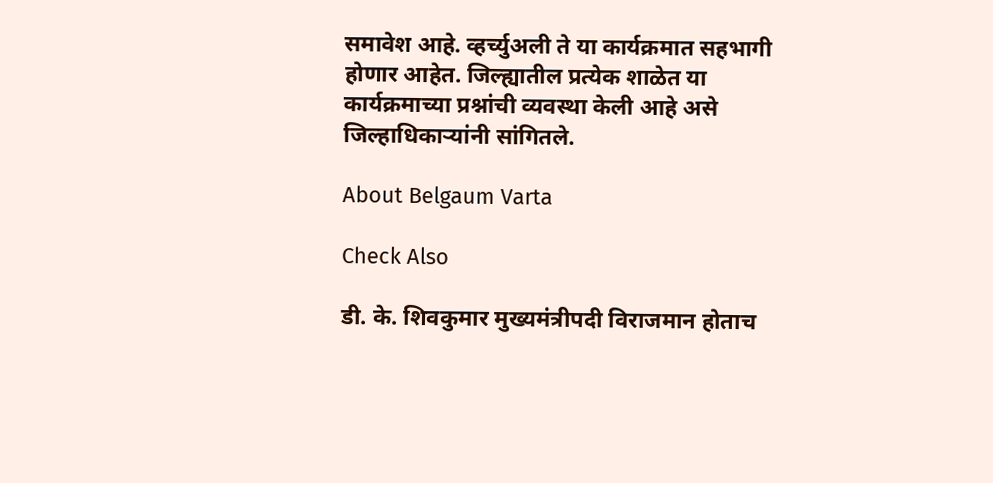समावेश आहे. व्हर्च्युअली ते या कार्यक्रमात सहभागी होणार आहेत. जिल्ह्यातील प्रत्येक शाळेत या कार्यक्रमाच्या प्रश्नांची व्यवस्था केली आहे असे जिल्हाधिकाऱ्यांनी सांगितले.

About Belgaum Varta

Check Also

डी. के. शिवकुमार मुख्यमंत्रीपदी विराजमान होताच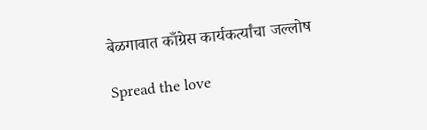बेळगावात काँग्रेस कार्यकर्त्यांचा जल्लोष

Spread the love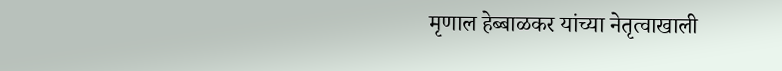मृणाल हेब्बाळकर यांच्या नेतृत्वाखाली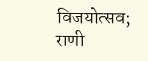विजयोत्सव; राणी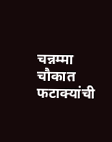चन्नम्मा चौकात फटाक्यांची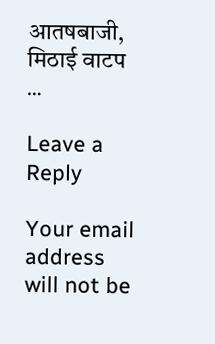आतषबाजी, मिठाई वाटप …

Leave a Reply

Your email address will not be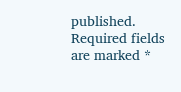published. Required fields are marked *